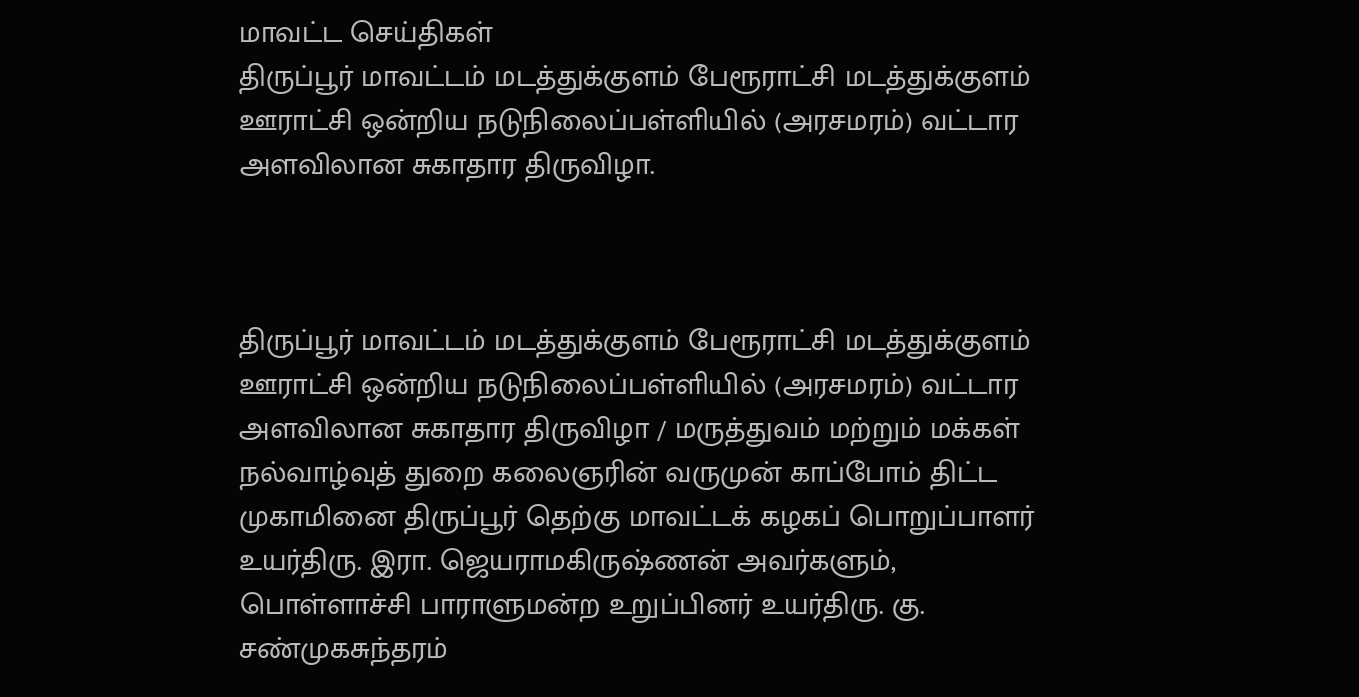மாவட்ட செய்திகள்
திருப்பூர் மாவட்டம் மடத்துக்குளம் பேரூராட்சி மடத்துக்குளம் ஊராட்சி ஒன்றிய நடுநிலைப்பள்ளியில் (அரசமரம்) வட்டார அளவிலான சுகாதார திருவிழா.



திருப்பூர் மாவட்டம் மடத்துக்குளம் பேரூராட்சி மடத்துக்குளம் ஊராட்சி ஒன்றிய நடுநிலைப்பள்ளியில் (அரசமரம்) வட்டார அளவிலான சுகாதார திருவிழா / மருத்துவம் மற்றும் மக்கள் நல்வாழ்வுத் துறை கலைஞரின் வருமுன் காப்போம் திட்ட முகாமினை திருப்பூர் தெற்கு மாவட்டக் கழகப் பொறுப்பாளர் உயர்திரு. இரா. ஜெயராமகிருஷ்ணன் அவர்களும், பொள்ளாச்சி பாராளுமன்ற உறுப்பினர் உயர்திரு. கு. சண்முகசுந்தரம்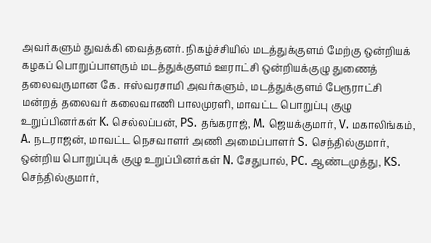அவர்களும் துவக்கி வைத்தனர். நிகழ்ச்சியில் மடத்துக்குளம் மேற்கு ஒன்றியக் கழகப் பொறுப்பாளரும் மடத்துக்குளம் ஊராட்சி ஒன்றியக்குழு துணைத் தலைவருமான கே. ஈஸ்வரசாமி அவர்களும், மடத்துக்குளம் பேரூராட்சி மன்றத் தலைவர் கலைவாணி பாலமுரளி, மாவட்ட பொறுப்பு குழு உறுப்பினர்கள் K. செல்லப்பன், PS. தங்கராஜ், M. ஜெயக்குமார், V. மகாலிங்கம், A. நடராஜன், மாவட்ட நெசவாளர் அணி அமைப்பாளர் S. செந்தில்குமார், ஒன்றிய பொறுப்புக் குழு உறுப்பினர்கள் N. சேதுபால், PC. ஆண்டமுத்து, KS. செந்தில்குமார்,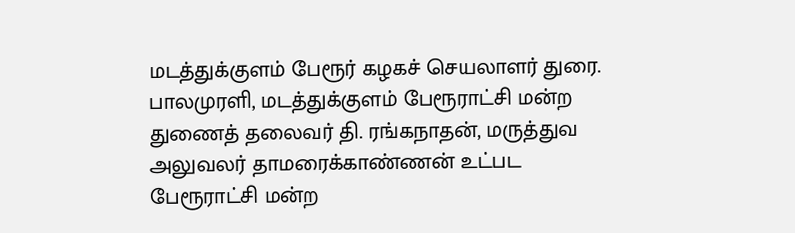மடத்துக்குளம் பேரூர் கழகச் செயலாளர் துரை. பாலமுரளி, மடத்துக்குளம் பேரூராட்சி மன்ற துணைத் தலைவர் தி. ரங்கநாதன், மருத்துவ அலுவலர் தாமரைக்காண்ணன் உட்பட பேரூராட்சி மன்ற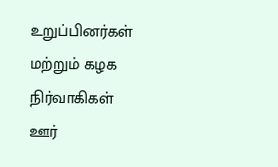உறுப்பினர்கள் மற்றும் கழக நிர்வாகிகள் ஊர்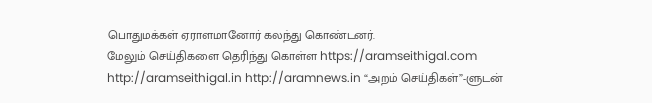பொதுமக்கள் ஏராளமானோர் கலந்து கொண்டனர்.
மேலும் செய்திகளை தெரிந்து கொள்ள https://aramseithigal.com http://aramseithigal.in http://aramnews.in “அறம் செய்திகள்”-ளுடன்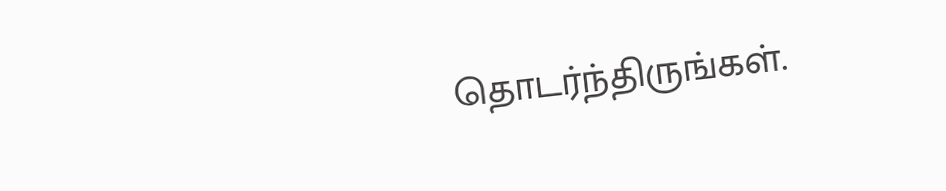தொடர்ந்திருங்கள்.